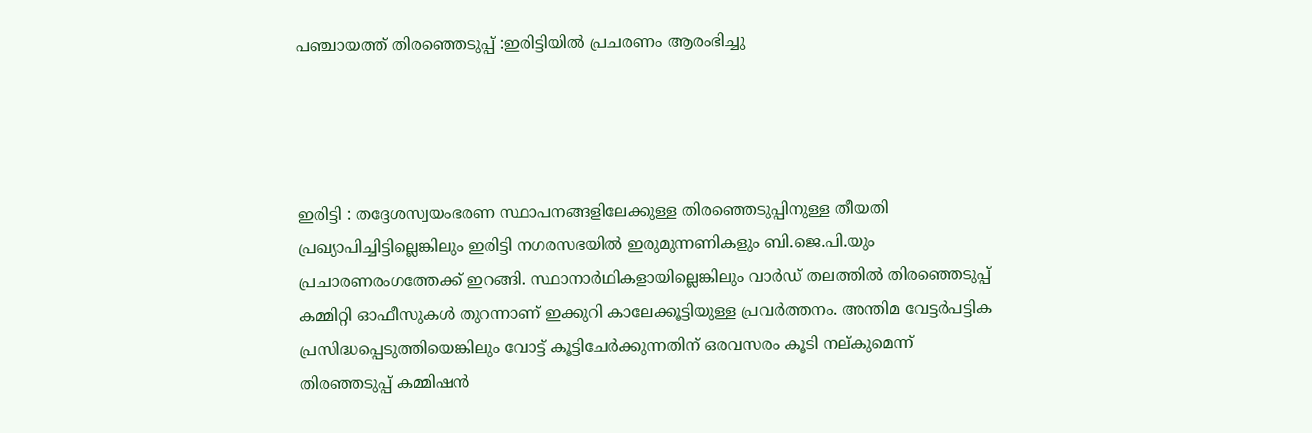പഞ്ചായത്ത്‌ തിരഞ്ഞെടുപ്പ് :ഇരിട്ടിയിൽ പ്രചരണം ആരംഭിച്ചു




ഇരിട്ടി : തദ്ദേശസ്വയംഭരണ സ്ഥാപനങ്ങളിലേക്കുള്ള തിരഞ്ഞെടുപ്പിനുള്ള തീയതി പ്രഖ്യാപിച്ചിട്ടില്ലെങ്കിലും ഇരിട്ടി നഗരസഭയിൽ ഇരുമുന്നണികളും ബി.ജെ.പി.യും പ്രചാരണരംഗത്തേക്ക് ഇറങ്ങി. സ്ഥാനാർഥികളായില്ലെങ്കിലും വാർഡ് തലത്തിൽ തിരഞ്ഞെടുപ്പ് കമ്മിറ്റി ഓഫീസുകൾ തുറന്നാണ് ഇക്കുറി കാലേക്കൂട്ടിയുള്ള പ്രവർത്തനം. അന്തിമ വേട്ടർപട്ടിക പ്രസിദ്ധപ്പെടുത്തിയെങ്കിലും വോട്ട് കൂട്ടിചേർക്കുന്നതിന് ഒരവസരം കൂടി നല്കുമെന്ന് തിരഞ്ഞടുപ്പ് കമ്മിഷൻ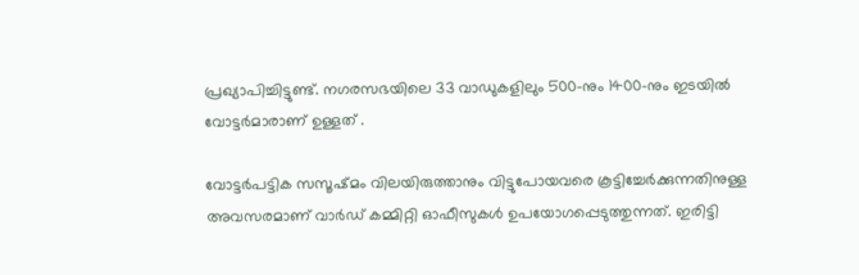പ്രഖ്യാപിച്ചിട്ടുണ്ട്. നഗരസഭയിലെ 33 വാഡുകളിലും 500-നും 1400-നും ഇടയിൽ വോട്ടർമാരാണ് ഉള്ളത് .

വോട്ടർപട്ടിക സസൂഷ്മം വിലയിരുത്താനും വിട്ടുപോയവരെ കൂട്ടിച്ചേർക്കുന്നതിനുള്ള അവസരമാണ് വാർഡ് കമ്മിറ്റി ഓഫീസുകൾ ഉപയോഗപ്പെടുത്തുന്നത്. ഇരിട്ടി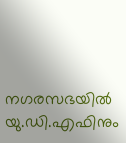നഗരസഭയിൽ യു.ഡി.എഫിനും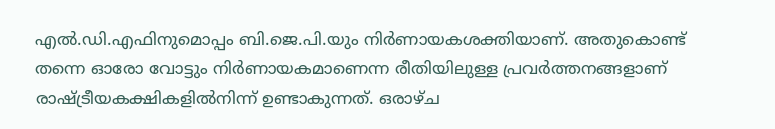എൽ.ഡി.എഫിനുമൊപ്പം ബി.ജെ.പി.യും നിർണായകശക്തിയാണ്. അതുകൊണ്ട് തന്നെ ഓരോ വോട്ടും നിർണായകമാണെന്ന രീതിയിലുള്ള പ്രവർത്തനങ്ങളാണ് രാഷ്ട്രീയകക്ഷികളിൽനിന്ന്‌ ഉണ്ടാകുന്നത്. ഒരാഴ്ച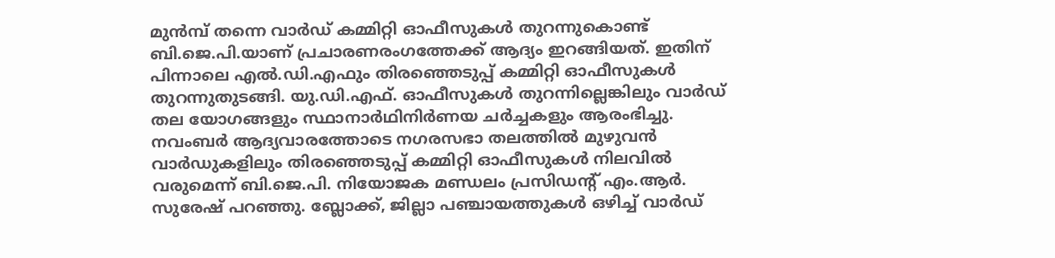മുൻമ്പ് തന്നെ വാർഡ് കമ്മിറ്റി ഓഫീസുകൾ തുറന്നുകൊണ്ട് ബി.ജെ.പി.യാണ് പ്രചാരണരംഗത്തേക്ക് ആദ്യം ഇറങ്ങിയത്. ഇതിന് പിന്നാലെ എൽ.ഡി.എഫും തിരഞ്ഞെടുപ്പ് കമ്മിറ്റി ഓഫീസുകൾ തുറന്നുതുടങ്ങി. യു.ഡി.എഫ്. ഓഫീസുകൾ തുറന്നില്ലെങ്കിലും വാർഡ് തല യോഗങ്ങളും സ്ഥാനാർഥിനിർണയ ചർച്ചകളും ആരംഭിച്ചു.
നവംബർ ആദ്യവാരത്തോടെ നഗരസഭാ തലത്തിൽ മുഴുവൻ വാർഡുകളിലും തിരഞ്ഞെടുപ്പ് കമ്മിറ്റി ഓഫീസുകൾ നിലവിൽ വരുമെന്ന് ബി.ജെ.പി. നിയോജക മണ്ഡലം പ്രസിഡന്റ് എം.ആർ. സുരേഷ് പറഞ്ഞു. ബ്ലോക്ക്, ജില്ലാ പഞ്ചായത്തുകൾ ഒഴിച്ച് വാർഡ്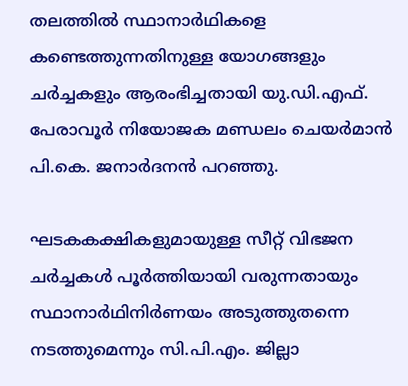തലത്തിൽ സ്ഥാനാർഥികളെ കണ്ടെത്തുന്നതിനുള്ള യോഗങ്ങളും ചർച്ചകളും ആരംഭിച്ചതായി യു.ഡി.എഫ്. പേരാവൂർ നിയോജക മണ്ഡലം ചെയർമാൻ പി.കെ. ജനാർദനൻ പറഞ്ഞു.

ഘടകകക്ഷികളുമായുള്ള സീറ്റ് വിഭജന ചർച്ചകൾ പൂർത്തിയായി വരുന്നതായും സ്ഥാനാർഥിനിർണയം അടുത്തുതന്നെ നടത്തുമെന്നും സി.പി.എം. ജില്ലാ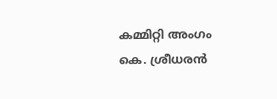കമ്മിറ്റി അംഗം കെ. ശ്രീധരൻ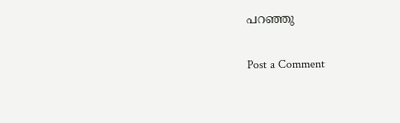പറഞ്ഞു

Post a Comment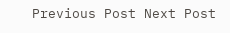Previous Post Next Post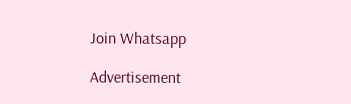Join Whatsapp

Advertisement